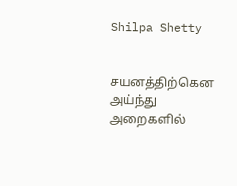Shilpa Shetty


சயனத்திற்கென அய்ந்து அறைகளில்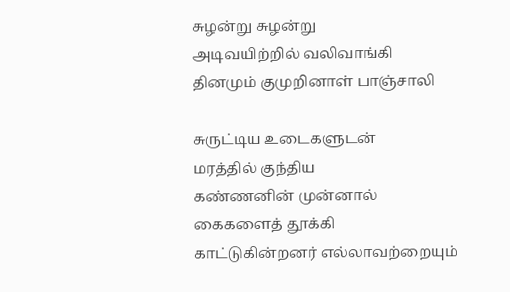சுழன்று சுழன்று
அடிவயிற்றில் வலிவாங்கி
தினமும் குமுறினாள் பாஞ்சாலி

சுருட்டிய உடைகளுடன்
மரத்தில் குந்திய
கண்ணனின் முன்னால்
கைகளைத் தூக்கி
காட்டுகின்றனர் எல்லாவற்றையும்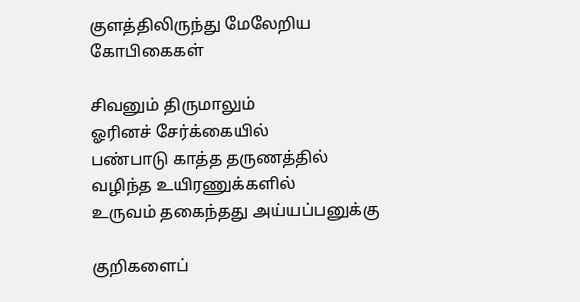குளத்திலிருந்து மேலேறிய
கோபிகைகள்

சிவனும் திருமாலும்
ஓரினச் சேர்க்கையில்
பண்பாடு காத்த தருணத்தில்
வழிந்த உயிரணுக்களில்
உருவம் தகைந்தது அய்யப்பனுக்கு

குறிகளைப்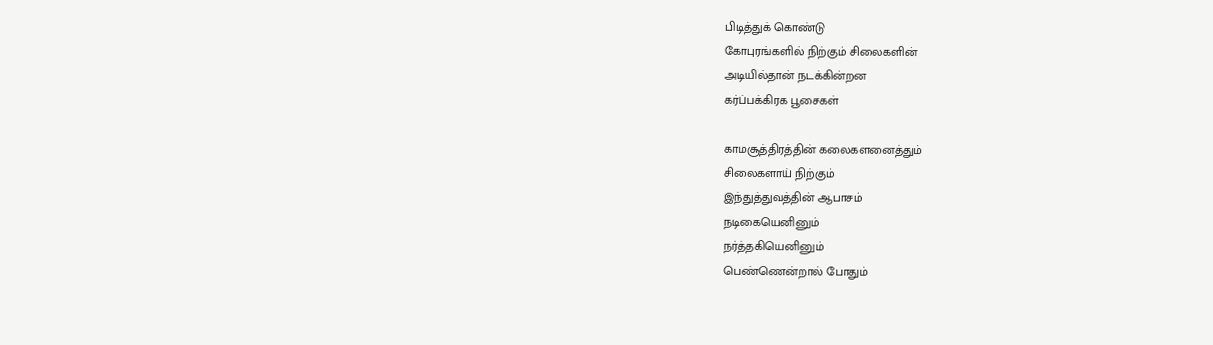பிடித்துக் கொண்டு
கோபுரங்களில் நிற்கும் சிலைகளின்
அடியில்தான் நடக்கின்றன
கர்ப்பக்கிரக பூசைகள்

காமசூத்திரத்தின் கலைகளனைத்தும்
சிலைகளாய் நிற்கும்
இந்துத்துவத்தின் ஆபாசம்
நடிகையெனினும்
நர்த்தகியெனினும்
பெண்ணென்றால் போதும்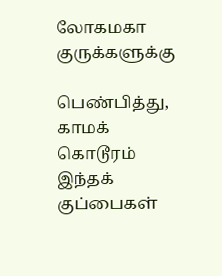லோகமகா குருக்களுக்கு

பெண்பித்து, காமக் கொடூரம்
இந்தக் குப்பைகள்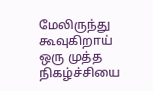மேலிருந்து
கூவுகிறாய்
ஒரு முத்த நிகழ்ச்சியை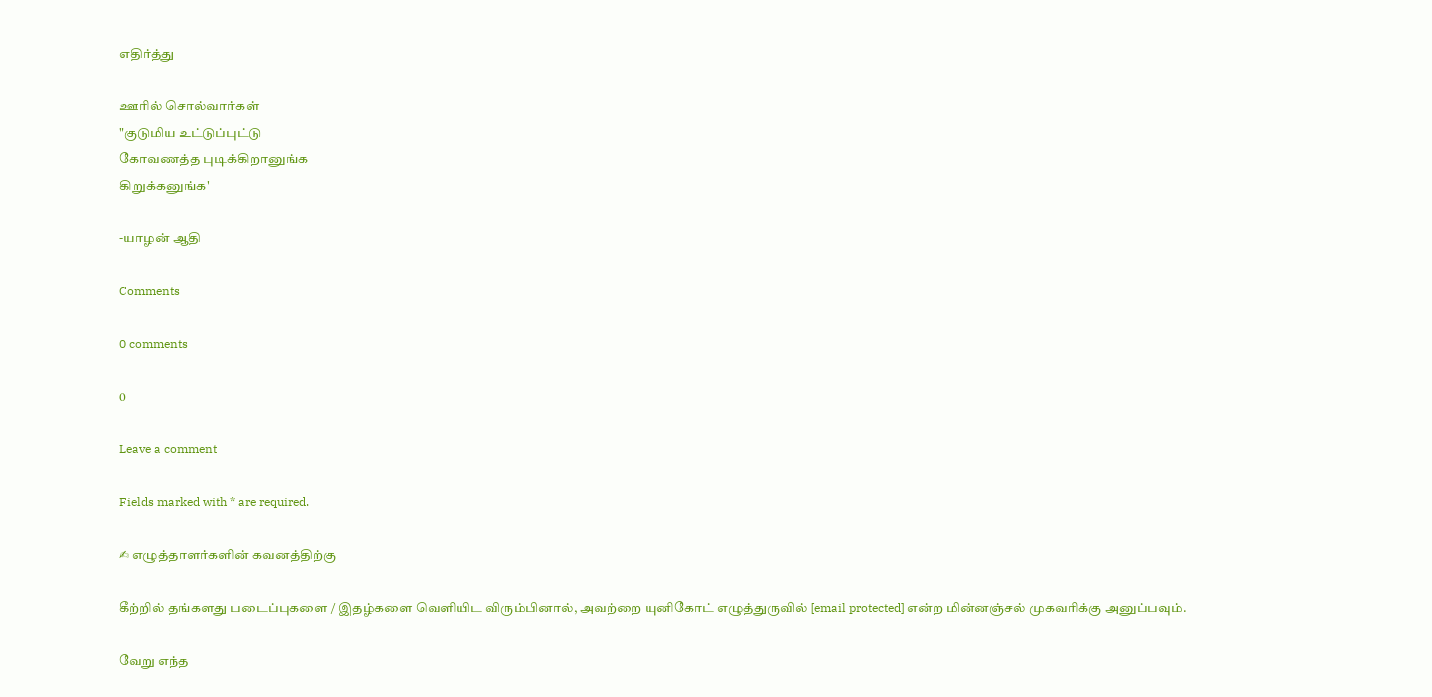எதிர்த்து

ஊரில் சொல்வார்கள்
"குடுமிய உட்டுப்புட்டு
கோவணத்த புடிக்கிறானுங்க
கிறுக்கனுங்க'

-யாழன் ஆதி

Comments

0 comments

0

Leave a comment

Fields marked with * are required.

✍ எழுத்தாளர்களின் கவனத்திற்கு

கீற்றில் தங்களது படைப்புகளை / இதழ்களை வெளியிட விரும்பினால், அவற்றை யுனிகோட் எழுத்துருவில் [email protected] என்ற மின்னஞ்சல் முகவரிக்கு அனுப்பவும்.

வேறு எந்த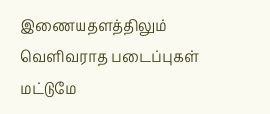இணையதளத்திலும் வெளிவராத படைப்புகள் மட்டுமே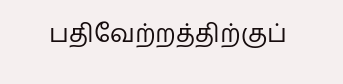பதிவேற்றத்திற்குப்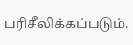பரிசீலிக்கப்படும்.